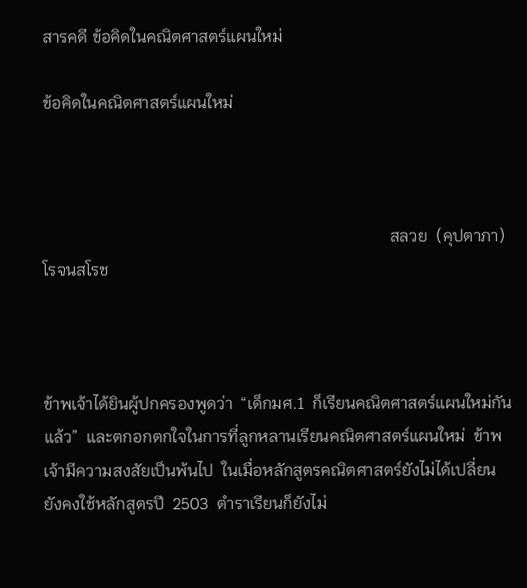สารคดี ข้อคิดในคณิตศาสตร์แผนใหม่

ข้อคิดในคณิตศาสตร์แผนใหม่



                                                                                    สลวย  (คุปตาภา)  โรจนสโรช



ข้าพเจ้าได้ยินผู้ปกครองพูดว่า  “เด็กมศ.1  ก็เรียนคณิตศาสตร์แผนใหม่กันแล้ว”  และตกอกตกใจในการที่ลูกหลานเรียนคณิตศาสตร์แผนใหม่  ข้าพเจ้ามีความสงสัยเป็นพ้นไป  ในเมื่อหลักสูตรคณิตศาสตร์ยังไม่ได้เปลี่ยน  ยังคงใช้หลักสูตรปี  2503  ตำราเรียนก็ยังไม่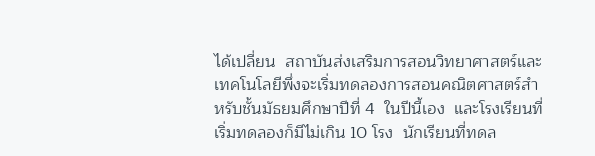ได้เปลี่ยน  สถาบันส่งเสริมการสอนวิทยาศาสตร์และเทคโนโลยีพึ่งจะเริ่มทดลองการสอนคณิตศาสตร์สำหรับชั้นมัธยมศึกษาปีที่ 4  ในปีนี้เอง  และโรงเรียนที่เริ่มทดลองก็มีไม่เกิน 10 โรง  นักเรียนที่ทดล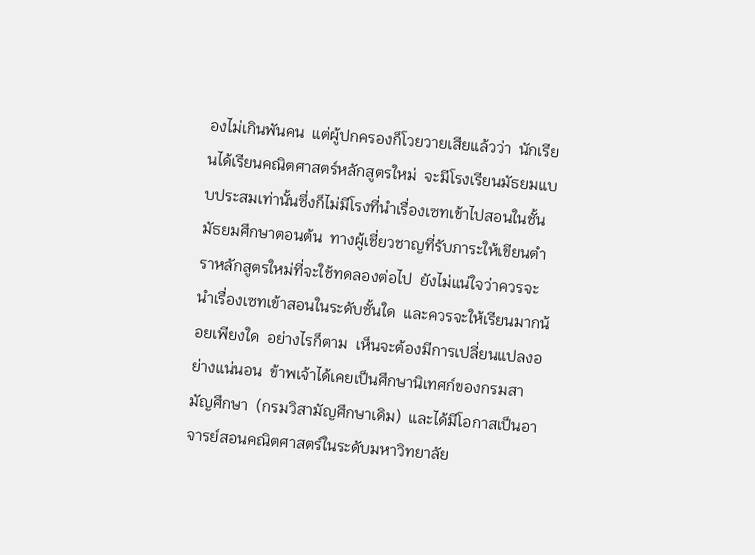องไม่เกินพันคน  แต่ผู้ปกครองก็โวยวายเสียแล้วว่า  นักเรียนได้เรียนคณิตศาสตร์หลักสูตรใหม่  จะมีโรงเรียนมัธยมแบบประสมเท่านั้นซึ่งก็ไม่มีโรงที่นำเรื่องเซทเข้าไปสอนในชั้นมัธยมศึกษาตอนต้น  ทางผู้เชี่ยวชาญที่รับภาระให้เขียนตำราหลักสูตรใหม่ที่จะใช้ทดลองต่อไป  ยังไม่แน่ใจว่าควรจะนำเรื่องเซทเข้าสอนในระดับชั้นใด  และควรจะให้เรียนมากน้อยเพียงใด  อย่างไรก็ตาม  เห็นจะต้องมีการเปลี่ยนแปลงอย่างแน่นอน  ข้าพเจ้าได้เคยเป็นศึกษานิเทศก์ของกรมสามัญศึกษา  (กรมวิสามัญศึกษาเดิม)  และได้มีโอกาสเป็นอาจารย์สอนคณิตศาสตร์ในระดับมหาวิทยาลัย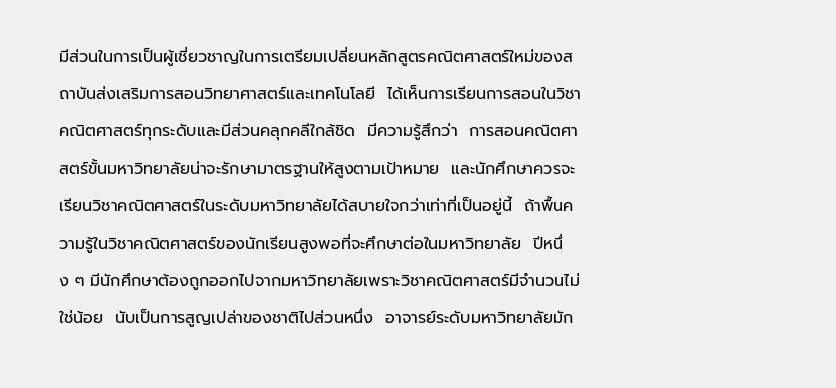มีส่วนในการเป็นผู้เชี่ยวชาญในการเตรียมเปลี่ยนหลักสูตรคณิตศาสตร์ใหม่ของสถาบันส่งเสริมการสอนวิทยาศาสตร์และเทคโนโลยี  ได้เห็นการเรียนการสอนในวิชาคณิตศาสตร์ทุกระดับและมีส่วนคลุกคลีใกล้ชิด  มีความรู้สึกว่า  การสอนคณิตศาสตร์ขั้นมหาวิทยาลัยน่าจะรักษามาตรฐานให้สูงตามเป้าหมาย  และนักศึกษาควรจะเรียนวิชาคณิตศาสตร์ในระดับมหาวิทยาลัยได้สบายใจกว่าเท่าที่เป็นอยู่นี้  ถ้าพื้นความรู้ในวิชาคณิตศาสตร์ของนักเรียนสูงพอที่จะศึกษาต่อในมหาวิทยาลัย  ปีหนึ่ง ๆ มีนักศึกษาต้องถูกออกไปจากมหาวิทยาลัยเพราะวิชาคณิตศาสตร์มีจำนวนไม่ใช่น้อย  นับเป็นการสูญเปล่าของชาติไปส่วนหนึ่ง  อาจารย์ระดับมหาวิทยาลัยมัก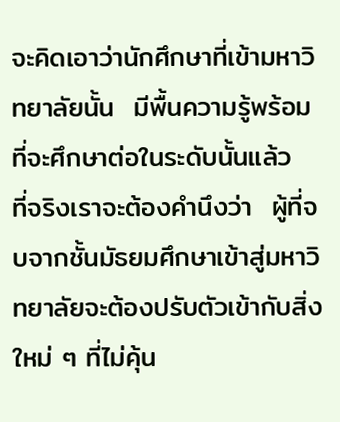จะคิดเอาว่านักศึกษาที่เข้ามหาวิทยาลัยนั้น  มีพื้นความรู้พร้อมที่จะศึกษาต่อในระดับนั้นแล้ว  ที่จริงเราจะต้องคำนึงว่า  ผู้ที่จบจากชั้นมัธยมศึกษาเข้าสู่มหาวิทยาลัยจะต้องปรับตัวเข้ากับสิ่งใหม่ ๆ ที่ไม่คุ้น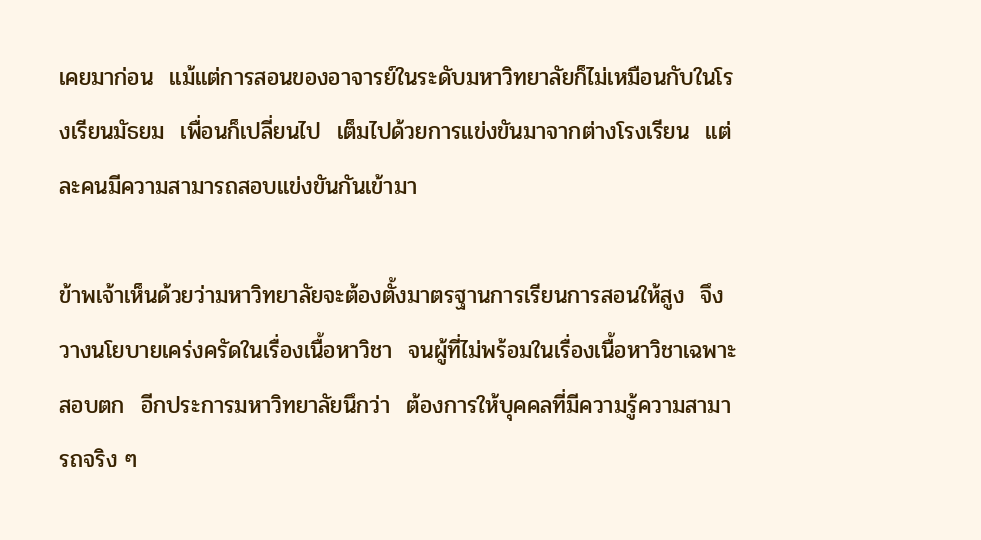เคยมาก่อน  แม้แต่การสอนของอาจารย์ในระดับมหาวิทยาลัยก็ไม่เหมือนกับในโรงเรียนมัธยม  เพื่อนก็เปลี่ยนไป  เต็มไปด้วยการแข่งขันมาจากต่างโรงเรียน  แต่ละคนมีความสามารถสอบแข่งขันกันเข้ามา

ข้าพเจ้าเห็นด้วยว่ามหาวิทยาลัยจะต้องตั้งมาตรฐานการเรียนการสอนให้สูง  จึงวางนโยบายเคร่งครัดในเรื่องเนื้อหาวิชา  จนผู้ที่ไม่พร้อมในเรื่องเนื้อหาวิชาเฉพาะสอบตก  อีกประการมหาวิทยาลัยนึกว่า  ต้องการให้บุคคลที่มีความรู้ความสามารถจริง ๆ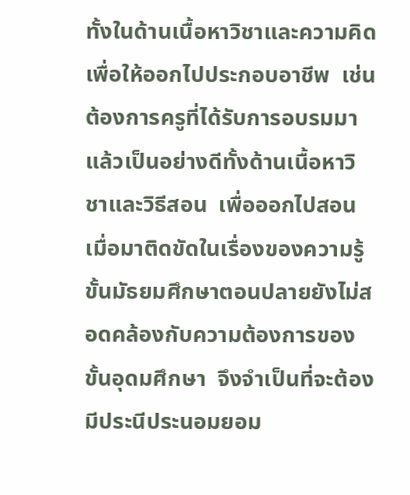ทั้งในด้านเนื้อหาวิชาและความคิด  เพื่อให้ออกไปประกอบอาชีพ  เช่นต้องการครูที่ได้รับการอบรมมาแล้วเป็นอย่างดีทั้งด้านเนื้อหาวิชาและวิธีสอน  เพื่อออกไปสอน  เมื่อมาติดขัดในเรื่องของความรู้ขั้นมัธยมศึกษาตอนปลายยังไม่สอดคล้องกับความต้องการของขั้นอุดมศึกษา  จึงจำเป็นที่จะต้องมีประนีประนอมยอม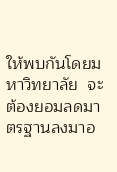ให้พบกันโดยมหาวิทยาลัย  จะต้องยอมลดมาตรฐานลงมาอ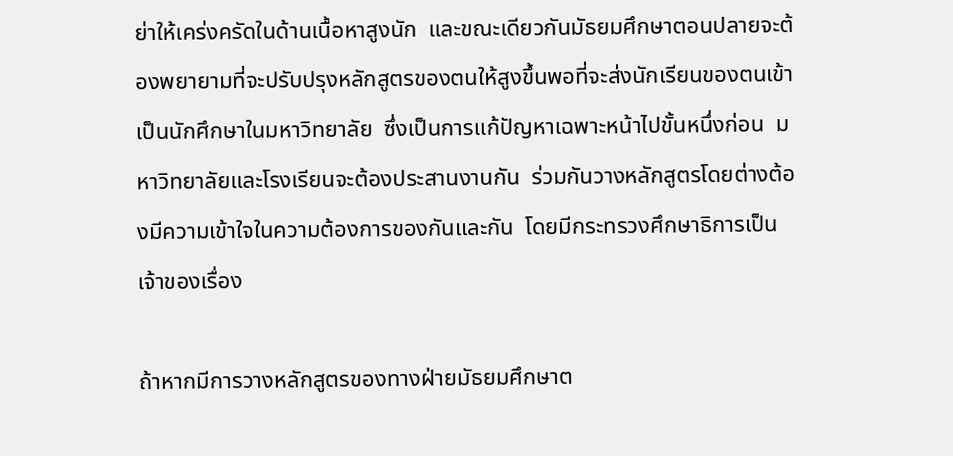ย่าให้เคร่งครัดในด้านเนื้อหาสูงนัก  และขณะเดียวกันมัธยมศึกษาตอนปลายจะต้องพยายามที่จะปรับปรุงหลักสูตรของตนให้สูงขึ้นพอที่จะส่งนักเรียนของตนเข้าเป็นนักศึกษาในมหาวิทยาลัย  ซึ่งเป็นการแก้ปัญหาเฉพาะหน้าไปขั้นหนึ่งก่อน  มหาวิทยาลัยและโรงเรียนจะต้องประสานงานกัน  ร่วมกันวางหลักสูตรโดยต่างต้องมีความเข้าใจในความต้องการของกันและกัน  โดยมีกระทรวงศึกษาธิการเป็นเจ้าของเรื่อง

ถ้าหากมีการวางหลักสูตรของทางฝ่ายมัธยมศึกษาต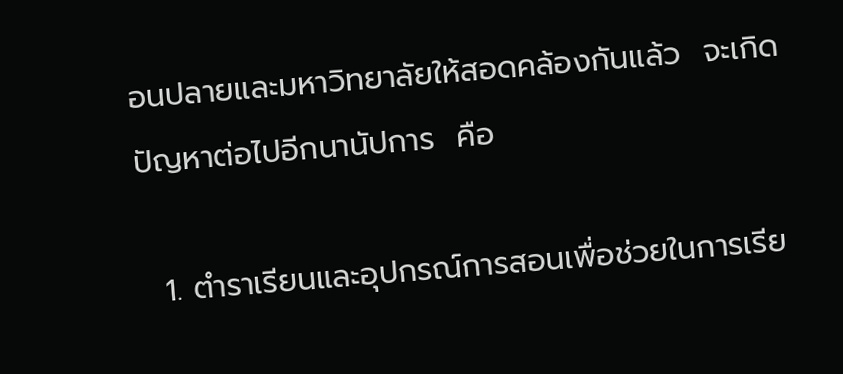อนปลายและมหาวิทยาลัยให้สอดคล้องกันแล้ว  จะเกิดปัญหาต่อไปอีกนานัปการ  คือ

  1. ตำราเรียนและอุปกรณ์การสอนเพื่อช่วยในการเรีย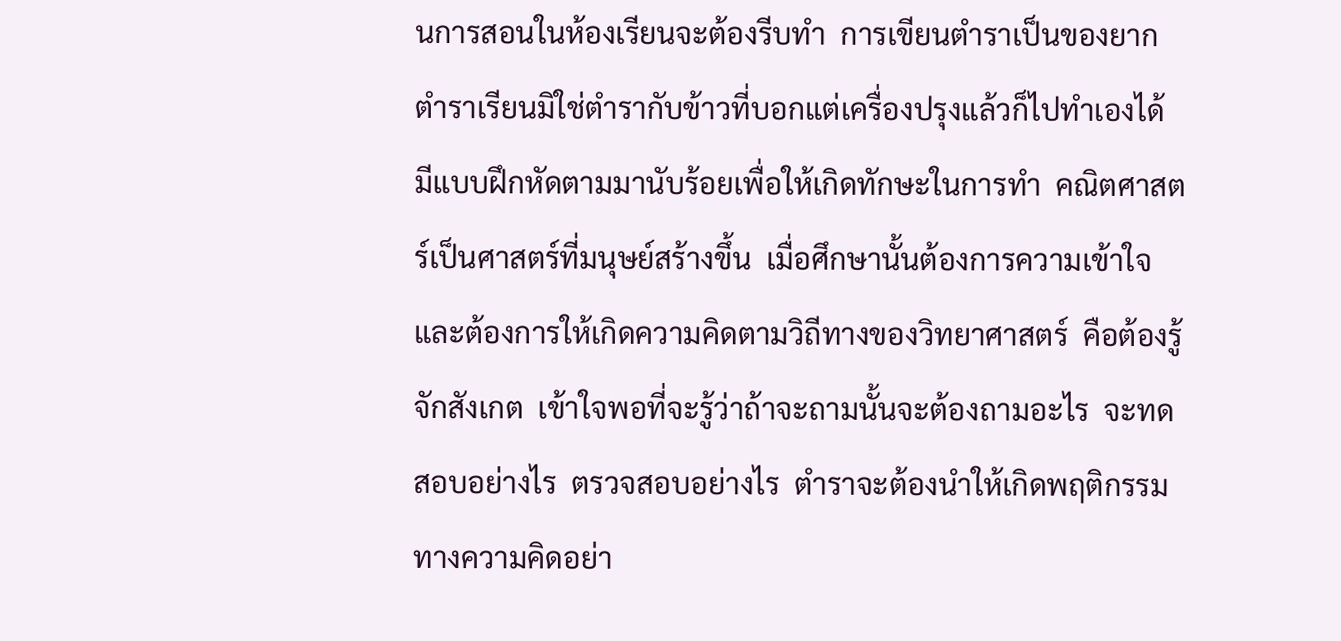นการสอนในห้องเรียนจะต้องรีบทำ  การเขียนตำราเป็นของยาก  ตำราเรียนมิใช่ตำรากับข้าวที่บอกแต่เครื่องปรุงแล้วก็ไปทำเองได้  มีแบบฝึกหัดตามมานับร้อยเพื่อให้เกิดทักษะในการทำ  คณิตศาสตร์เป็นศาสตร์ที่มนุษย์สร้างขึ้น  เมื่อศึกษานั้นต้องการความเข้าใจ  และต้องการให้เกิดความคิดตามวิถีทางของวิทยาศาสตร์  คือต้องรู้จักสังเกต  เข้าใจพอที่จะรู้ว่าถ้าจะถามนั้นจะต้องถามอะไร  จะทดสอบอย่างไร  ตรวจสอบอย่างไร  ตำราจะต้องนำให้เกิดพฤติกรรมทางความคิดอย่า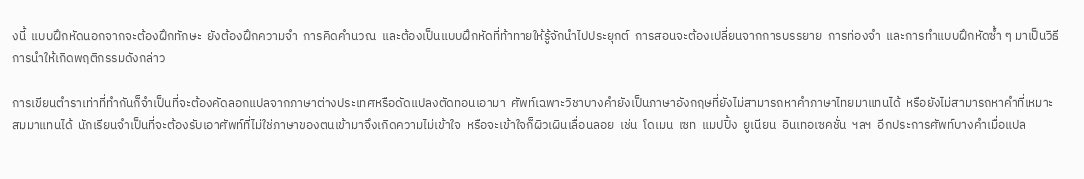งนี้  แบบฝึกหัดนอกจากจะต้องฝึกทักษะ  ยังต้องฝึกความจำ  การคิดคำนวณ  และต้องเป็นแบบฝึกหัดที่ท้าทายให้รู้จักนำไปประยุกต์  การสอนจะต้องเปลี่ยนจากการบรรยาย  การท่องจำ  และการทำแบบฝึกหัดซ้ำ ๆ มาเป็นวิธีการนำให้เกิดพฤติกรรมดังกล่าว

การเขียนตำราเท่าที่ทำกันก็จำเป็นที่จะต้องคัดลอกแปลจากภาษาต่างประเทศหรือดัดแปลงตัดทอนเอามา  ศัพท์เฉพาะวิชาบางคำยังเป็นภาษาอังกฤษที่ยังไม่สามารถหาคำภาษาไทยมาแทนได้  หรือยังไม่สามารถหาคำที่เหมาะสมมาแทนได้  นักเรียนจำเป็นที่จะต้องรับเอาศัพท์ที่ไม่ใช่ภาษาของตนเข้ามาจึงเกิดความไม่เข้าใจ  หรือจะเข้าใจก็ผิวเผินเลื่อนลอย  เช่น  โดเมน  เซท  แมปปิ้ง  ยูเนียน  อินเทอเซคชั่น  ฯลฯ  อีกประการศัพท์บางคำเมื่อแปล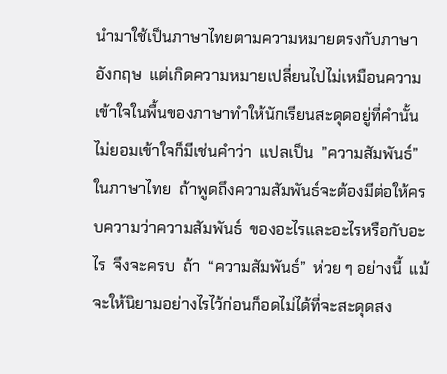นำมาใช้เป็นภาษาไทยตามความหมายตรงกับภาษาอังกฤษ  แต่เกิดความหมายเปลี่ยนไปไม่เหมือนความเข้าใจในพื้นของภาษาทำให้นักเรียนสะดุดอยู่ที่คำนั้นไม่ยอมเข้าใจก็มีเช่นคำว่า  แปลเป็น  ”ความสัมพันธ์”  ในภาษาไทย  ถ้าพูดถึงความสัมพันธ์จะต้องมีต่อให้ครบความว่าความสัมพันธ์  ของอะไรและอะไรหรือกับอะไร  จึงจะครบ  ถ้า  “ความสัมพันธ์”  ห่วย ๆ อย่างนี้  แม้จะให้นิยามอย่างไรไว้ก่อนก็อดไม่ได้ที่จะสะดุดสง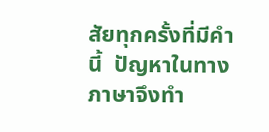สัยทุกครั้งที่มีคำนี้  ปัญหาในทางภาษาจึงทำ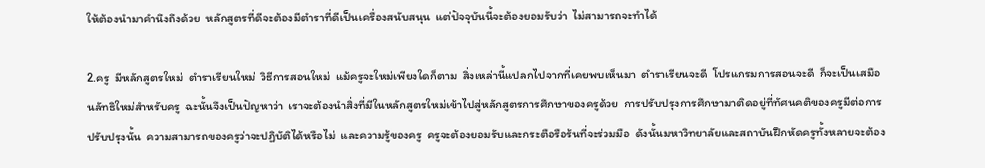ให้ต้องนำมาคำนึงถึงด้วย  หลักสูตรที่ดีจะต้องมีตำราที่ดีเป็นเครื่องสนับสนุน  แต่ปัจจุบันนี้จะต้องยอมรับว่า  ไม่สามารถจะทำได้

2.ครู  มีหลักสูตรใหม่  ตำราเรียนใหม่  วิธีการสอนใหม่  แม้ครูจะใหม่เพียงใดก็ตาม  สิ่งเหล่านี้แปลกไปจากที่เคยพบเห็นมา  ตำราเรียนจะดี  โปรแกรมการสอนจะดี  ก็จะเป็นเสมือนลัทธิใหม่สำหรับครู  ฉะนั้นจึงเป็นปัญหาว่า  เราจะต้องนำสิ่งที่มีในหลักสูตรใหม่เข้าไปสู่หลักสูตรการศึกษาของครูด้วย  การปรับปรุงการศึกษามาติดอยู่ที่ทัศนคติของครูมีต่อการปรับปรุงนั้น  ความสามารถของครูว่าจะปฏิบัติได้หรือไม่  และความรู้ของครู  ครูจะต้องยอมรับและกระตือรือร้นที่จะร่วมมือ  ดังนั้นมหาวิทยาลัยและสถาบันฝึกหัดครูทั้งหลายจะต้อง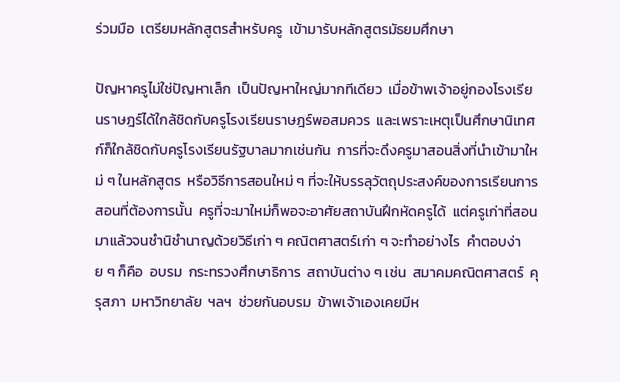ร่วมมือ  เตรียมหลักสูตรสำหรับครู  เข้ามารับหลักสูตรมัธยมศึกษา

ปัญหาครูไม่ใช่ปัญหาเล็ก  เป็นปัญหาใหญ่มากทีเดียว  เมื่อข้าพเจ้าอยู่กองโรงเรียนราษฎร์ได้ใกล้ชิดกับครูโรงเรียนราษฎร์พอสมควร  และเพราะเหตุเป็นศึกษานิเทศก์ก็ใกล้ชิดกับครูโรงเรียนรัฐบาลมากเช่นกัน  การที่จะดึงครูมาสอนสิ่งที่นำเข้ามาใหม่ ๆ ในหลักสูตร  หรือวิธีการสอนใหม่ ๆ ที่จะให้บรรลุวัตถุประสงค์ของการเรียนการสอนที่ต้องการนั้น  ครูที่จะมาใหม่ก็พอจะอาศัยสถาบันฝึกหัดครูได้  แต่ครูเก่าที่สอนมาแล้วจนชำนิชำนาญด้วยวิธีเก่า ๆ คณิตศาสตร์เก่า ๆ จะทำอย่างไร  คำตอบง่าย ๆ ก็คือ  อบรม  กระทรวงศึกษาธิการ  สถาบันต่าง ๆ เช่น  สมาคมคณิตศาสตร์  คุรุสภา  มหาวิทยาลัย  ฯลฯ  ช่วยกันอบรม  ข้าพเจ้าเองเคยมีห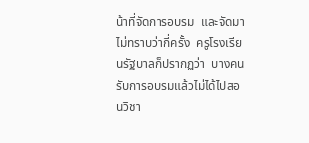น้าที่จัดการอบรม  และจัดมาไม่ทราบว่ากี่ครั้ง  ครูโรงเรียนรัฐบาลก็ปรากฏว่า  บางคนรับการอบรมแล้วไม่ได้ไปสอนวิชา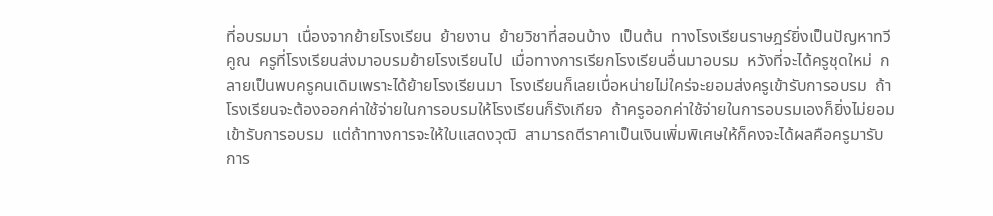ที่อบรมมา  เนื่องจากย้ายโรงเรียน  ย้ายงาน  ย้ายวิชาที่สอนบ้าง  เป็นต้น  ทางโรงเรียนราษฎร์ยิ่งเป็นปัญหาทวีคูณ  ครูที่โรงเรียนส่งมาอบรมย้ายโรงเรียนไป  เมื่อทางการเรียกโรงเรียนอื่นมาอบรม  หวังที่จะได้ครูชุดใหม่  กลายเป็นพบครูคนเดิมเพราะได้ย้ายโรงเรียนมา  โรงเรียนก็เลยเบื่อหน่ายไม่ใคร่จะยอมส่งครูเข้ารับการอบรม  ถ้าโรงเรียนจะต้องออกค่าใช้จ่ายในการอบรมให้โรงเรียนก็รังเกียจ  ถ้าครูออกค่าใช้จ่ายในการอบรมเองก็ยิ่งไม่ยอมเข้ารับการอบรม  แต่ถ้าทางการจะให้ใบแสดงวุฒิ  สามารถตีราคาเป็นเงินเพิ่มพิเศษให้ก็คงจะได้ผลคือครูมารับการ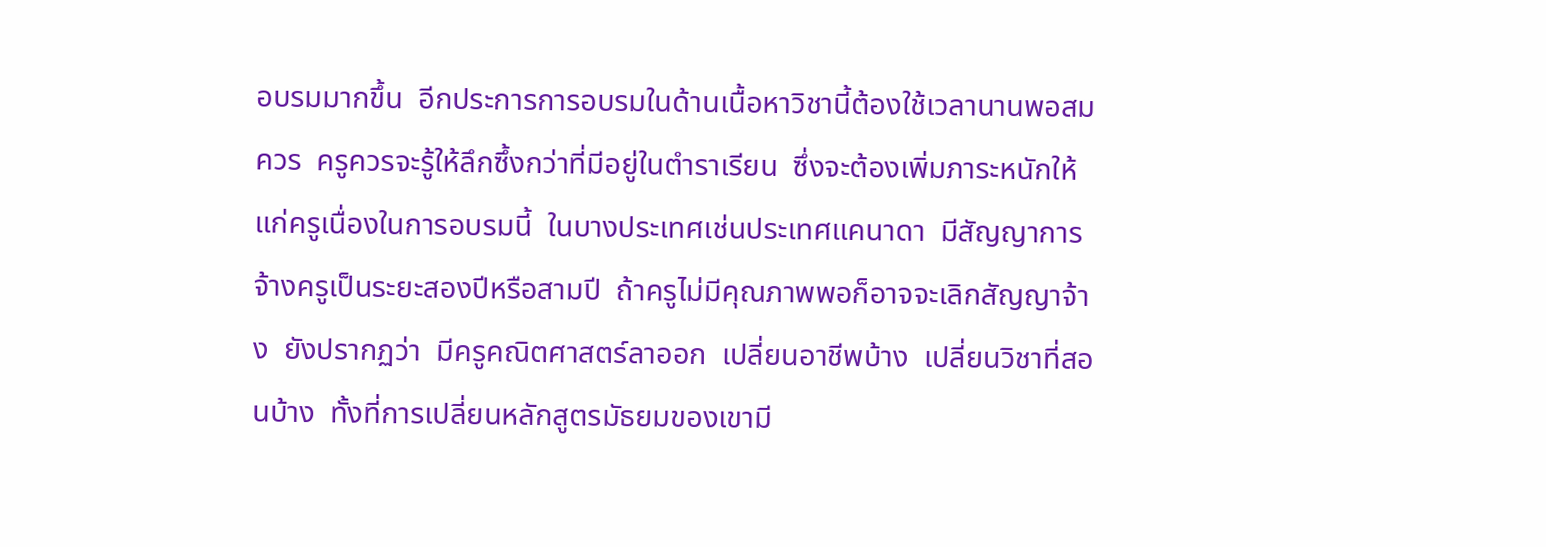อบรมมากขึ้น  อีกประการการอบรมในด้านเนื้อหาวิชานี้ต้องใช้เวลานานพอสมควร  ครูควรจะรู้ให้ลึกซึ้งกว่าที่มีอยู่ในตำราเรียน  ซึ่งจะต้องเพิ่มภาระหนักให้แก่ครูเนื่องในการอบรมนี้  ในบางประเทศเช่นประเทศแคนาดา  มีสัญญาการจ้างครูเป็นระยะสองปีหรือสามปี  ถ้าครูไม่มีคุณภาพพอก็อาจจะเลิกสัญญาจ้าง  ยังปรากฏว่า  มีครูคณิตศาสตร์ลาออก  เปลี่ยนอาชีพบ้าง  เปลี่ยนวิชาที่สอนบ้าง  ทั้งที่การเปลี่ยนหลักสูตรมัธยมของเขามี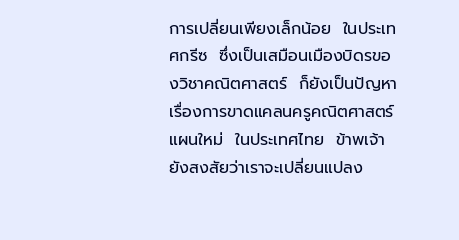การเปลี่ยนเพียงเล็กน้อย  ในประเทศกรีซ  ซึ่งเป็นเสมือนเมืองบิดรของวิชาคณิตศาสตร์  ก็ยังเป็นปัญหาเรื่องการขาดแคลนครูคณิตศาสตร์แผนใหม่  ในประเทศไทย  ข้าพเจ้ายังสงสัยว่าเราจะเปลี่ยนแปลง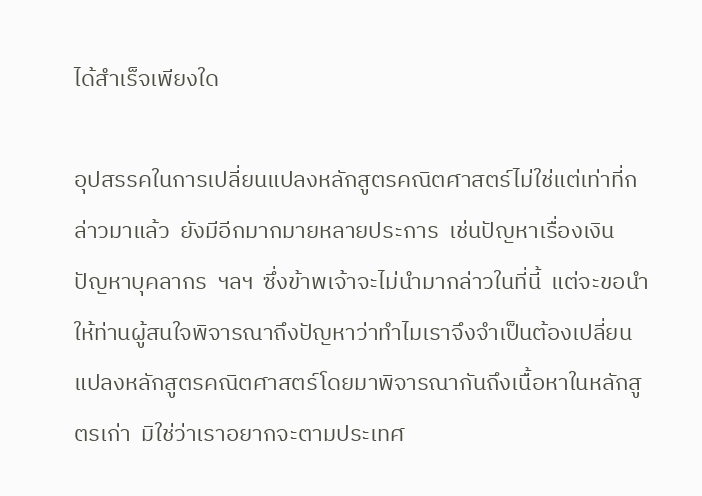ได้สำเร็จเพียงใด

อุปสรรคในการเปลี่ยนแปลงหลักสูตรคณิตศาสตร์ไม่ใช่แต่เท่าที่กล่าวมาแล้ว  ยังมีอีกมากมายหลายประการ  เช่นปัญหาเรื่องเงิน  ปัญหาบุคลากร  ฯลฯ  ซึ่งข้าพเจ้าจะไม่นำมากล่าวในที่นี้  แต่จะขอนำให้ท่านผู้สนใจพิจารณาถึงปัญหาว่าทำไมเราจึงจำเป็นต้องเปลี่ยนแปลงหลักสูตรคณิตศาสตร์โดยมาพิจารณากันถึงเนื้อหาในหลักสูตรเก่า  มิใช่ว่าเราอยากจะตามประเทศ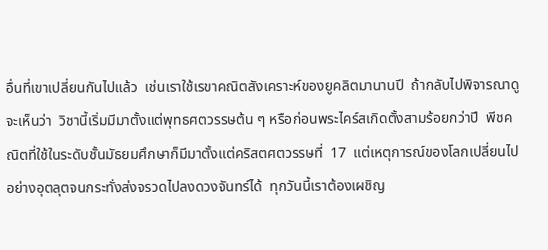อื่นที่เขาเปลี่ยนกันไปแล้ว  เช่นเราใช้เรขาคณิตสังเคราะห์ของยูคลิตมานานปี  ถ้ากลับไปพิจารณาดูจะเห็นว่า  วิชานี้เริ่มมีมาตั้งแต่พุทธศตวรรษต้น ๆ หรือก่อนพระไคร์สเกิดตั้งสามร้อยกว่าปี  พีชคณิตที่ใช้ในระดับชั้นมัธยมศึกษาก็มีมาตั้งแต่คริสตศตวรรษที่  17  แต่เหตุการณ์ของโลกเปลี่ยนไปอย่างอุตลุตจนกระทั่งส่งจรวดไปลงดวงจันทร์ได้  ทุกวันนี้เราต้องเผชิญ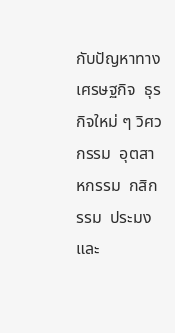กับปัญหาทางเศรษฐกิจ  ธุรกิจใหม่ ๆ วิศวกรรม  อุตสาหกรรม  กสิกรรม  ประมง  และ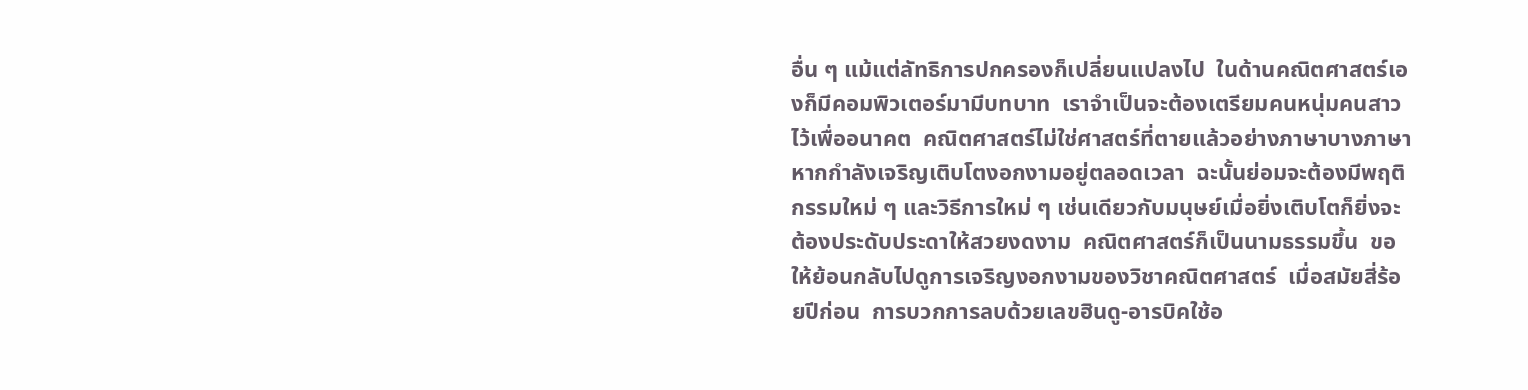อื่น ๆ แม้แต่ลัทธิการปกครองก็เปลี่ยนแปลงไป  ในด้านคณิตศาสตร์เองก็มีคอมพิวเตอร์มามีบทบาท  เราจำเป็นจะต้องเตรียมคนหนุ่มคนสาวไว้เพื่ออนาคต  คณิตศาสตร์ไม่ใช่ศาสตร์ที่ตายแล้วอย่างภาษาบางภาษา  หากกำลังเจริญเติบโตงอกงามอยู่ตลอดเวลา  ฉะนั้นย่อมจะต้องมีพฤติกรรมใหม่ ๆ และวิธีการใหม่ ๆ เช่นเดียวกับมนุษย์เมื่อยิ่งเติบโตก็ยิ่งจะต้องประดับประดาให้สวยงดงาม  คณิตศาสตร์ก็เป็นนามธรรมขึ้น  ขอให้ย้อนกลับไปดูการเจริญงอกงามของวิชาคณิตศาสตร์  เมื่อสมัยสี่ร้อยปีก่อน  การบวกการลบด้วยเลขฮินดู-อารบิคใช้อ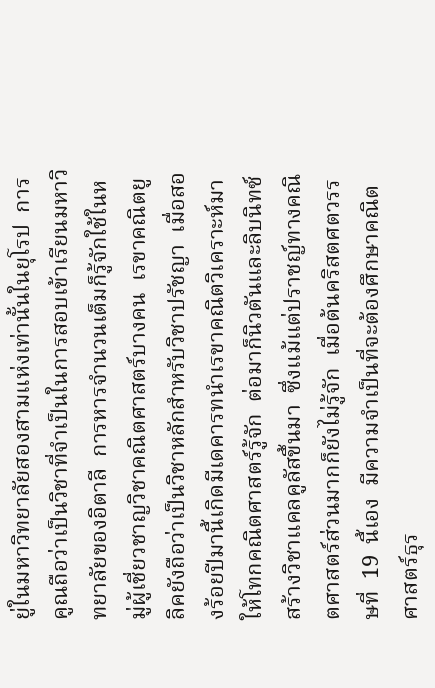ยู่ในมหาวิทยาลัยสองสามแห่งเท่านั้นในยุโรป  การคูณถือว่าเป็นวิชาที่จำเป็นในการสอบเข้าเรียนมหาวิทยาลัยของอิตาลี  การหารจำนวนเต็มก็รู้จักใช้ในหมู่ผู้เชี่ยวชาญวิชาคณิตศาสตร์บางคน  เรขาคณิตยูลิคยังถือว่าเป็นวิชาหลักสำหรับวิชาปรัชญา  เมื่อสองร้อยปีมานี้เกิดมีเดคารทนำเรขาคณิตวิเคราะห์มาให้โทกคณิตศาสตร์รู้จัก  ต่อมาก็นิวตันและลิบนิทซ์สร้างวิชาแคลคูลัสขึ้นมา  ซึ่งแม้แต่ปราชญ์ทางคณิตศาสตร์ส่วนมากก็ยังไม่รู้จัก  เมื่อต้นคริสตศตวรรษที่  19  นี้เอง  มีความจำเป็นที่จะต้องศึกษาคณิตศาสตร์ธุร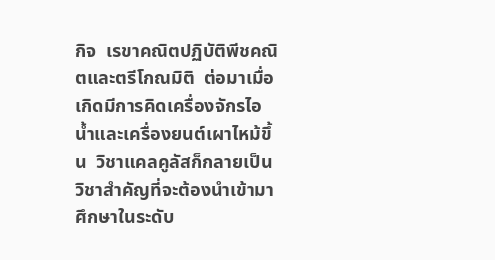กิจ  เรขาคณิตปฏิบัติพีชคณิตและตรีโกณมิติ  ต่อมาเมื่อเกิดมีการคิดเครื่องจักรไอน้ำและเครื่องยนต์เผาไหม้ขึ้น  วิชาแคลคูลัสก็กลายเป็นวิชาสำคัญที่จะต้องนำเข้ามาศึกษาในระดับ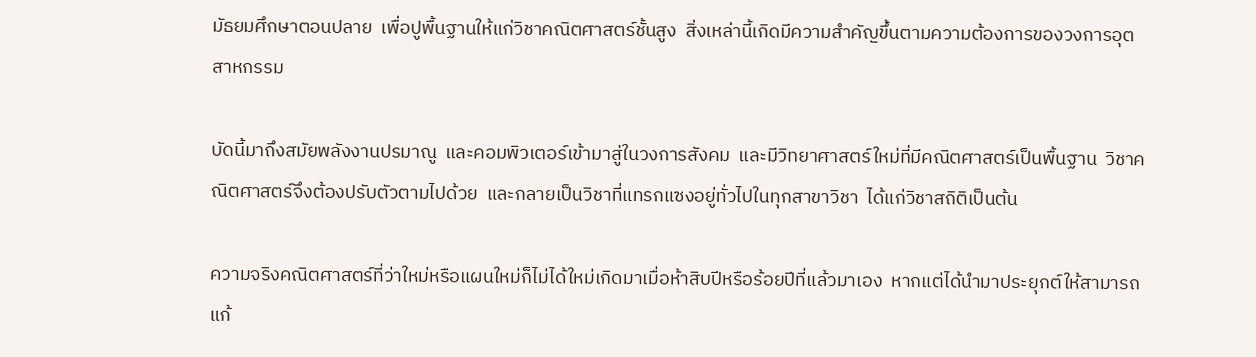มัธยมศึกษาตอนปลาย  เพื่อปูพื้นฐานให้แก่วิชาคณิตศาสตร์ชั้นสูง  สิ่งเหล่านี้เกิดมีความสำคัญขึ้นตามความต้องการของวงการอุตสาหกรรม

บัดนี้มาถึงสมัยพลังงานปรมาณู  และคอมพิวเตอร์เข้ามาสู่ในวงการสังคม  และมีวิทยาศาสตร์ใหม่ที่มีคณิตศาสตร์เป็นพื้นฐาน  วิชาคณิตศาสตร์จึงต้องปรับตัวตามไปด้วย  และกลายเป็นวิชาที่แทรกแซงอยู่ทั่วไปในทุกสาขาวิชา  ได้แก่วิชาสถิติเป็นต้น

ความจริงคณิตศาสตร์ที่ว่าใหม่หรือแผนใหม่ก็ไม่ได้ใหม่เกิดมาเมื่อห้าสิบปีหรือร้อยปีที่แล้วมาเอง  หากแต่ได้นำมาประยุกต์ให้สามารถแก้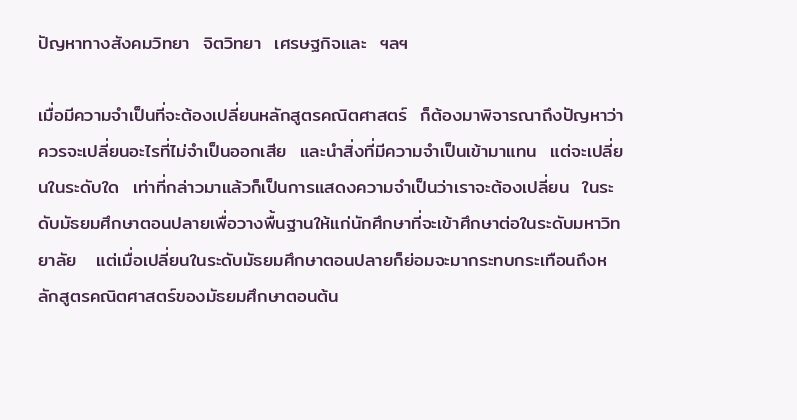ปัญหาทางสังคมวิทยา  จิตวิทยา  เศรษฐกิจและ  ฯลฯ

เมื่อมีความจำเป็นที่จะต้องเปลี่ยนหลักสูตรคณิตศาสตร์  ก็ต้องมาพิจารณาถึงปัญหาว่า  ควรจะเปลี่ยนอะไรที่ไม่จำเป็นออกเสีย  และนำสิ่งที่มีความจำเป็นเข้ามาแทน  แต่จะเปลี่ยนในระดับใด  เท่าที่กล่าวมาแล้วก็เป็นการแสดงความจำเป็นว่าเราจะต้องเปลี่ยน  ในระดับมัธยมศึกษาตอนปลายเพื่อวางพื้นฐานให้แก่นักศึกษาที่จะเข้าศึกษาต่อในระดับมหาวิทยาลัย   แต่เมื่อเปลี่ยนในระดับมัธยมศึกษาตอนปลายก็ย่อมจะมากระทบกระเทือนถึงหลักสูตรคณิตศาสตร์ของมัธยมศึกษาตอนต้น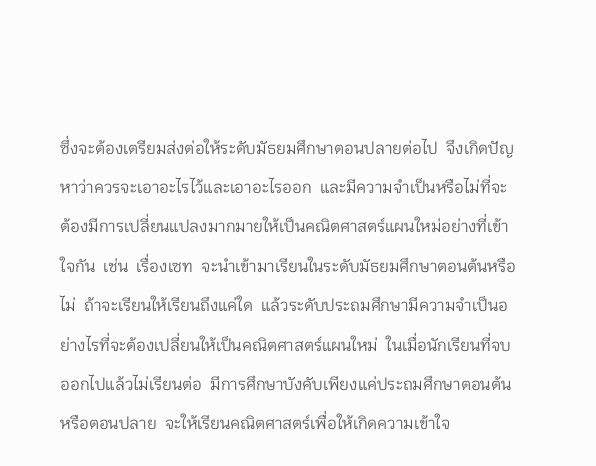ซึ่งจะต้องเตรียมส่งต่อให้ระดับมัธยมศึกษาตอนปลายต่อไป  จึงเกิดปัญหาว่าควรจะเอาอะไรไว้และเอาอะไรออก  และมีความจำเป็นหรือไม่ที่จะต้องมีการเปลี่ยนแปลงมากมายให้เป็นคณิตศาสตร์แผนใหม่อย่างที่เข้าใจกัน  เช่น  เรื่องเซท  จะนำเข้ามาเรียนในระดับมัธยมศึกษาตอนต้นหรือไม่  ถ้าจะเรียนให้เรียนถึงแค่ใด  แล้วระดับประถมศึกษามีความจำเป็นอย่างไรที่จะต้องเปลี่ยนให้เป็นคณิตศาสตร์แผนใหม่  ในเมื่อนักเรียนที่จบออกไปแล้วไม่เรียนต่อ  มีการศึกษาบังคับเพียงแค่ประถมศึกษาตอนต้นหรือตอนปลาย  จะให้เรียนคณิตศาสตร์เพื่อให้เกิดความเข้าใจ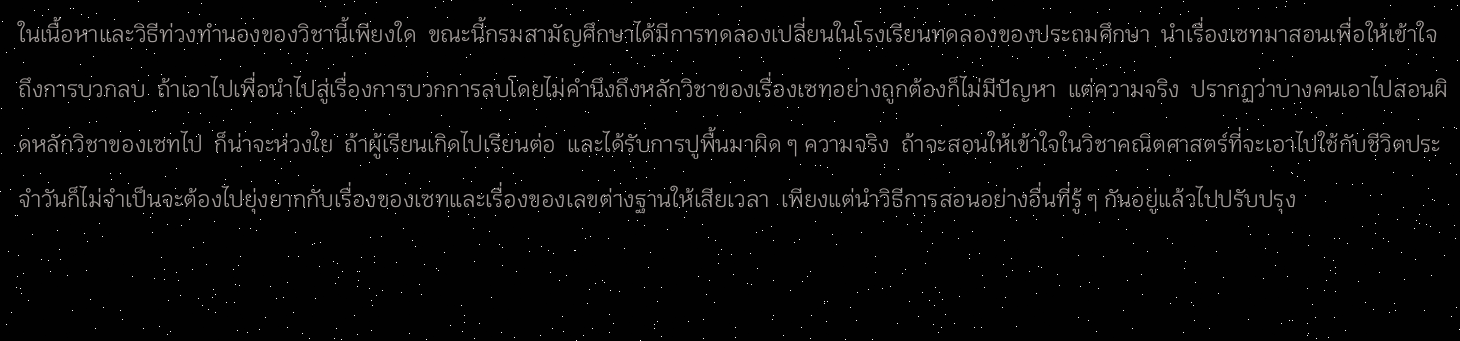ในเนื้อหาและวิธีท่วงทำนองของวิชานี้เพียงใด  ขณะนี้กรมสามัญศึกษาได้มีการทดลองเปลี่ยนในโรงเรียนทดลองของประถมศึกษา  นำเรื่องเซทมาสอนเพื่อให้เข้าใจถึงการบวกลบ  ถ้าเอาไปเพื่อนำไปสู่เรื่องการบวกการลบโดยไม่คำนึงถึงหลักวิชาของเรื่องเซทอย่างถูกต้องก็ไม่มีปัญหา  แต่ความจริง  ปรากฏว่าบางคนเอาไปสอนผิดหลักวิชาของเซทไป  ก็น่าจะห่วงใย  ถ้าผู้เรียนเกิดไปเรียนต่อ  และได้รับการปูพื้นมาผิด ๆ ความจริง  ถ้าจะสอนให้เข้าใจในวิชาคณิตศาสตร์ที่จะเอาไปใช้กับชีวิตประจำวันก็ไม่จำเป็นจะต้องไปยุ่งยากกับเรื่องของเซทและเรื่องของเลขต่างฐานให้เสียเวลา  เพียงแต่นำวิธีการสอนอย่างอื่นที่รู้ ๆ กันอยู่แล้วไปปรับปรุง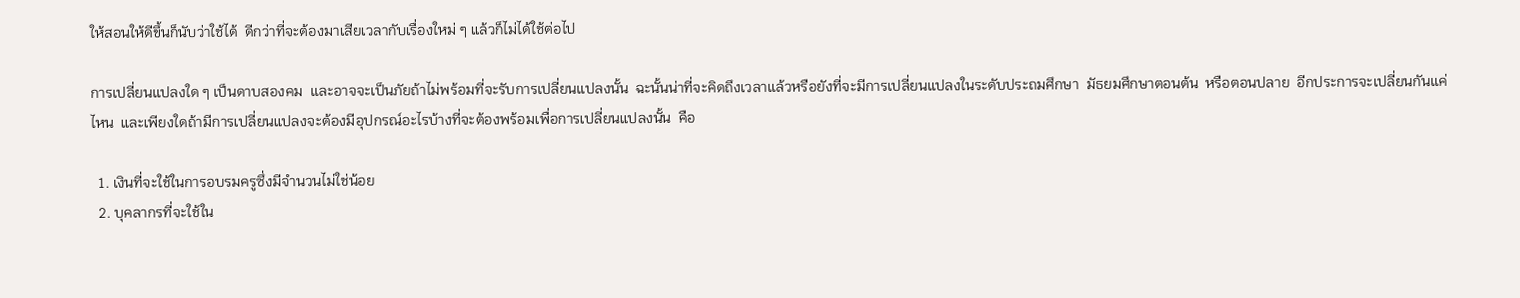ให้สอนให้ดีขึ้นก็นับว่าใช้ได้  ดีกว่าที่จะต้องมาเสียเวลากับเรื่องใหม่ ๆ แล้วก็ไม่ได้ใช้ต่อไป

การเปลี่ยนแปลงใด ๆ เป็นดาบสองคม  และอาจจะเป็นภัยถ้าไม่พร้อมที่จะรับการเปลี่ยนแปลงนั้น  ฉะนั้นน่าที่จะคิดถึงเวลาแล้วหรือยังที่จะมีการเปลี่ยนแปลงในระดับประถมศึกษา  มัธยมศึกษาตอนต้น  หรือตอนปลาย  อีกประการจะเปลี่ยนกันแค่ไหน  และเพียงใดถ้ามีการเปลี่ยนแปลงจะต้องมีอุปกรณ์อะไรบ้างที่จะต้องพร้อมเพื่อการเปลี่ยนแปลงนั้น  คือ

  1. เงินที่จะใช้ในการอบรมครูซึ่งมีจำนวนไม่ใช่น้อย
  2. บุคลากรที่จะใช้ใน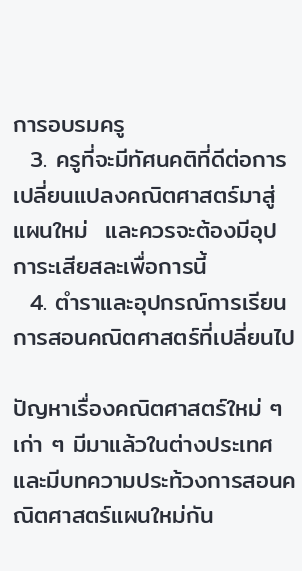การอบรมครู
  3. ครูที่จะมีทัศนคติที่ดีต่อการเปลี่ยนแปลงคณิตศาสตร์มาสู่แผนใหม่  และควรจะต้องมีอุปการะเสียสละเพื่อการนี้
  4. ตำราและอุปกรณ์การเรียนการสอนคณิตศาสตร์ที่เปลี่ยนไป

ปัญหาเรื่องคณิตศาสตร์ใหม่ ๆ เก่า ๆ มีมาแล้วในต่างประเทศ  และมีบทความประท้วงการสอนคณิตศาสตร์แผนใหม่กัน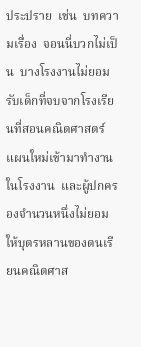ประปราย  เช่น  บทความเรื่อง  จอนนี่บวกไม่เป็น  บางโรงงานไม่ยอมรับเด็กที่จบจากโรงเรียนที่สอนคณิตศาสตร์แผนใหม่เข้ามาทำงานในโรงงาน  และผู้ปกครองจำนวนหนึ่งไม่ยอมให้บุตรหลานของตนเรียนคณิตศาส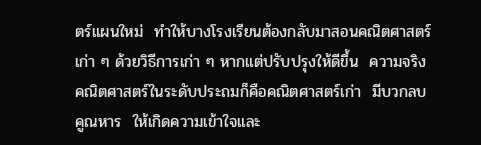ตร์แผนใหม่  ทำให้บางโรงเรียนต้องกลับมาสอนคณิตศาสตร์เก่า ๆ ด้วยวิธีการเก่า ๆ หากแต่ปรับปรุงให้ดีขึ้น  ความจริงคณิตศาสตร์ในระดับประถมก็คือคณิตศาสตร์เก่า  มีบวกลบคูณหาร  ให้เกิดความเข้าใจและ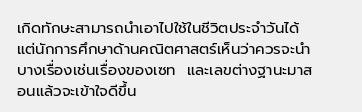เกิดทักษะสามารถนำเอาไปใช้ในชีวิตประจำวันได้  แต่นักการศึกษาด้านคณิตศาสตร์เห็นว่าควรจะนำบางเรื่องเช่นเรื่องของเซท  และเลขต่างฐานะมาสอนแล้วจะเข้าใจดีขึ้น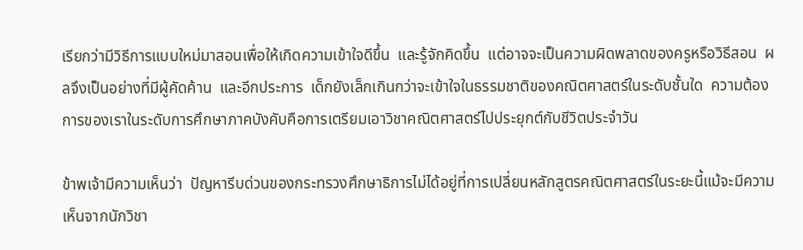เรียกว่ามีวิธีการแบบใหม่มาสอนเพื่อให้เกิดความเข้าใจดีขึ้น  และรู้จักคิดขึ้น  แต่อาจจะเป็นความผิดพลาดของครูหรือวิธีสอน  ผลจึงเป็นอย่างที่มีผู้คัดค้าน  และอีกประการ  เด็กยังเล็กเกินกว่าจะเข้าใจในธรรมชาติของคณิตศาสตร์ในระดับชั้นใด  ความต้องการของเราในระดับการศึกษาภาคบังคับคือการเตรียมเอาวิชาคณิตศาสตร์ไปประยุกต์กับชีวิตประจำวัน

ข้าพเจ้ามีความเห็นว่า  ปัญหารีบด่วนของกระทรวงศึกษาธิการไม่ได้อยู่ที่การเปลี่ยนหลักสูตรคณิตศาสตร์ในระยะนี้แม้จะมีความเห็นจากนักวิชา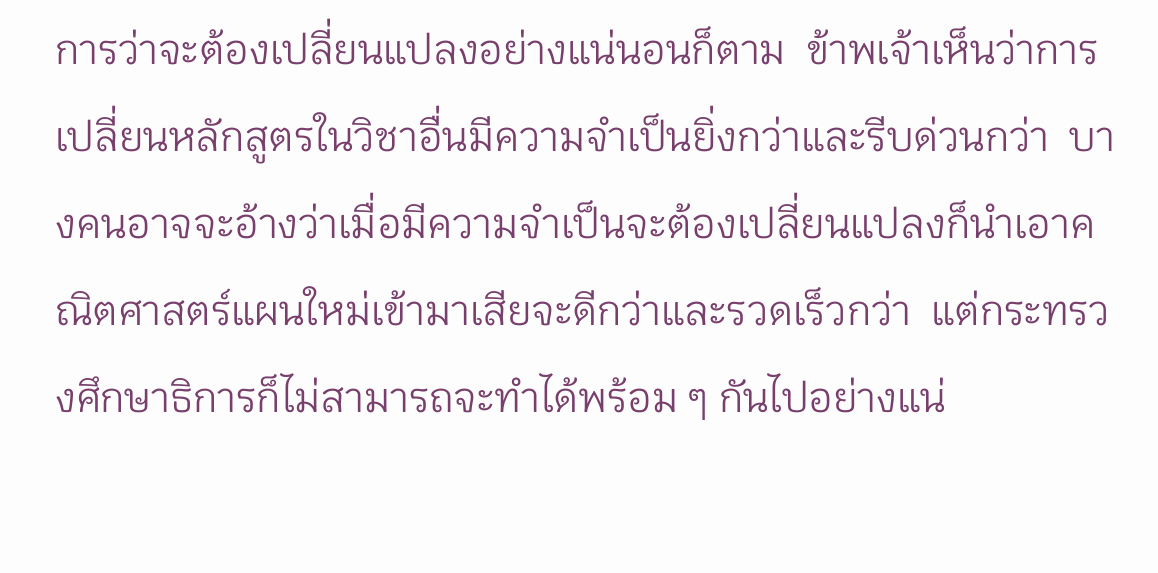การว่าจะต้องเปลี่ยนแปลงอย่างแน่นอนก็ตาม  ข้าพเจ้าเห็นว่าการเปลี่ยนหลักสูตรในวิชาอื่นมีความจำเป็นยิ่งกว่าและรีบด่วนกว่า  บางคนอาจจะอ้างว่าเมื่อมีความจำเป็นจะต้องเปลี่ยนแปลงก็นำเอาคณิตศาสตร์แผนใหม่เข้ามาเสียจะดีกว่าและรวดเร็วกว่า  แต่กระทรวงศึกษาธิการก็ไม่สามารถจะทำได้พร้อม ๆ กันไปอย่างแน่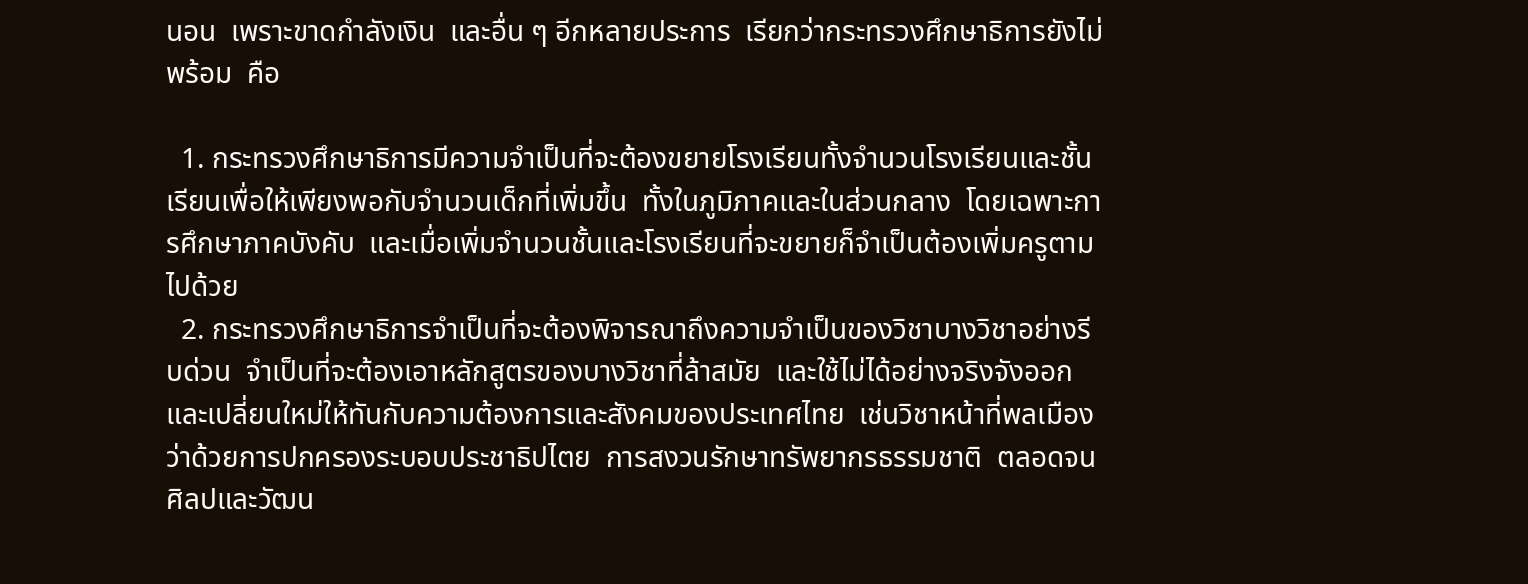นอน  เพราะขาดกำลังเงิน  และอื่น ๆ อีกหลายประการ  เรียกว่ากระทรวงศึกษาธิการยังไม่พร้อม  คือ

  1. กระทรวงศึกษาธิการมีความจำเป็นที่จะต้องขยายโรงเรียนทั้งจำนวนโรงเรียนและชั้นเรียนเพื่อให้เพียงพอกับจำนวนเด็กที่เพิ่มขึ้น  ทั้งในภูมิภาคและในส่วนกลาง  โดยเฉพาะการศึกษาภาคบังคับ  และเมื่อเพิ่มจำนวนชั้นและโรงเรียนที่จะขยายก็จำเป็นต้องเพิ่มครูตามไปด้วย
  2. กระทรวงศึกษาธิการจำเป็นที่จะต้องพิจารณาถึงความจำเป็นของวิชาบางวิชาอย่างรีบด่วน  จำเป็นที่จะต้องเอาหลักสูตรของบางวิชาที่ล้าสมัย  และใช้ไม่ได้อย่างจริงจังออกและเปลี่ยนใหม่ให้ทันกับความต้องการและสังคมของประเทศไทย  เช่นวิชาหน้าที่พลเมือง  ว่าด้วยการปกครองระบอบประชาธิปไตย  การสงวนรักษาทรัพยากรธรรมชาติ  ตลอดจนศิลปและวัฒน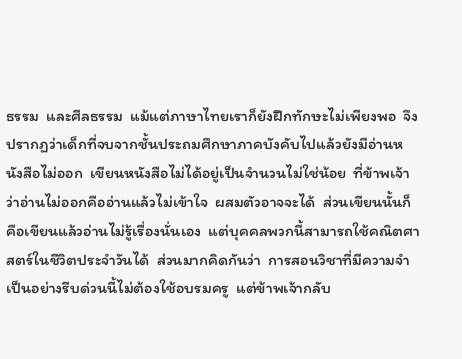ธรรม  และศีลธรรม  แม้แต่ภาษาไทยเราก็ยังฝึกทักษะไม่เพียงพอ  จึงปรากฏว่าเด็กที่จบจากชั้นประถมศึกษาภาคบังคับไปแล้วยังมีอ่านหนังสือไม่ออก  เขียนหนังสือไม่ได้อยู่เป็นจำนวนไม่ใช่น้อย  ที่ข้าพเจ้าว่าอ่านไม่ออกคืออ่านแล้วไม่เข้าใจ  ผสมตัวอาจจะได้  ส่วนเขียนนั้นก็คือเขียนแล้วอ่านไม่รู้เรื่องนั่นเอง  แต่บุคคลพวกนี้สามารถใช้คณิตศาสตร์ในชีวิตประจำวันได้  ส่วนมากคิดกันว่า  การสอนวิชาที่มีความจำเป็นอย่างรีบด่วนนี้ไม่ต้องใช้อบรมครู  แต่ข้าพเจ้ากลับ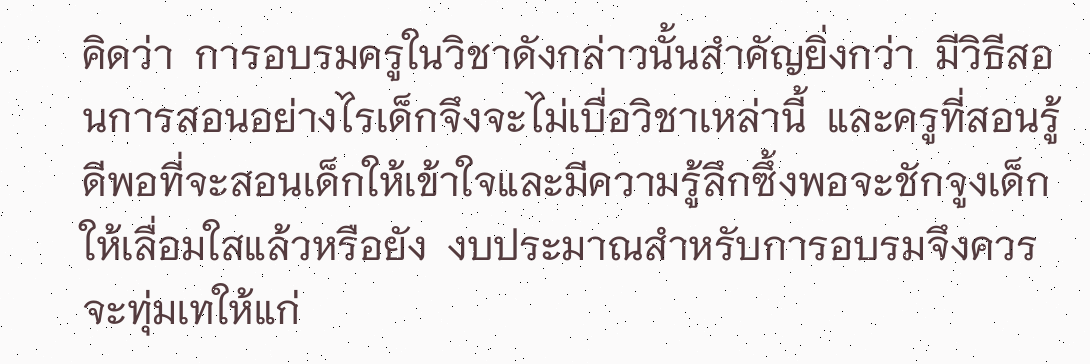คิดว่า  การอบรมครูในวิชาดังกล่าวนั้นสำคัญยิ่งกว่า  มีวิธีสอนการสอนอย่างไรเด็กจึงจะไม่เบื่อวิชาเหล่านี้  และครูที่สอนรู้ดีพอที่จะสอนเด็กให้เข้าใจและมีความรู้ลึกซึ้งพอจะชักจูงเด็กให้เลื่อมใสแล้วหรือยัง  งบประมาณสำหรับการอบรมจึงควรจะทุ่มเทให้แก่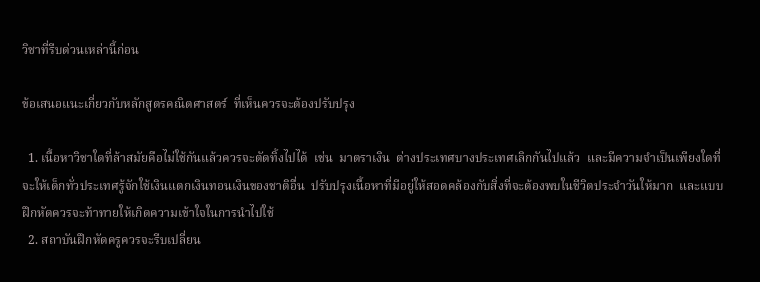วิชาที่รีบด่วนเหล่านี้ก่อน

ข้อเสนอแนะเกี่ยวกับหลักสูตรคณิตศาสตร์  ที่เห็นควรจะต้องปรับปรุง

  1. เนื้อหาวิชาใดที่ล้าสมัยคือไม่ใช้กันแล้วควรจะตัดทิ้งไปได้  เช่น  มาตราเงิน  ต่างประเทศบางประเทศเลิกกันไปแล้ว  และมีความจำเป็นเพียงใดที่จะให้เด็กทั่วประเทศรู้จักใช้เงินแตกเงินทอนเงินของชาติอื่น  ปรับปรุงเนื้อหาที่มีอยู่ให้สอดคล้องกับสิ่งที่จะต้องพบในชีวิตประจำวันให้มาก  และแบบฝึกหัดควรจะท้าทายให้เกิดความเข้าใจในการนำไปใช้
  2. สถาบันฝึกหัดครูควรจะรีบเปลี่ยน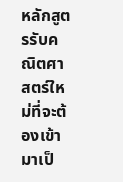หลักสูตรรับคณิตศาสตร์ใหม่ที่จะต้องเข้ามาเป็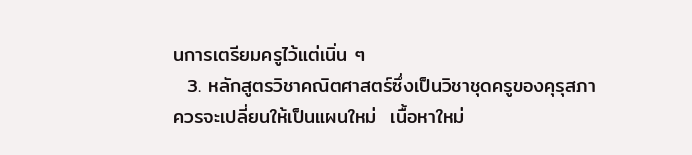นการเตรียมครูไว้แต่เนิ่น ๆ
  3. หลักสูตรวิชาคณิตศาสตร์ซึ่งเป็นวิชาชุดครูของคุรุสภาควรจะเปลี่ยนให้เป็นแผนใหม่  เนื้อหาใหม่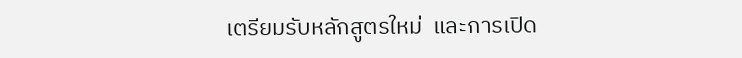เตรียมรับหลักสูตรใหม่  และการเปิด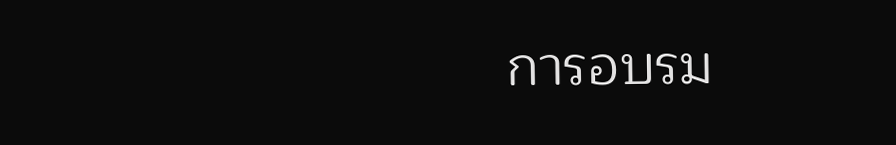การอบรม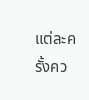แต่ละครั้งคว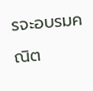รจะอบรมคณิต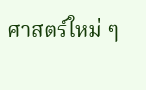ศาสตร์ใหม่ ๆ